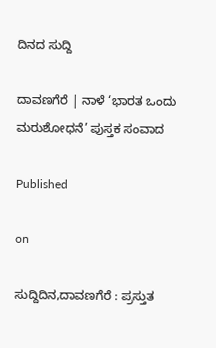ದಿನದ ಸುದ್ದಿ

ದಾವಣಗೆರೆ | ನಾಳೆ ‘ಭಾರತ ಒಂದು ಮರುಶೋಧನೆ’ ಪುಸ್ತಕ ಸಂವಾದ

Published

on

ಸುದ್ದಿದಿನ,ದಾವಣಗೆರೆ : ಪ್ರಸ್ತುತ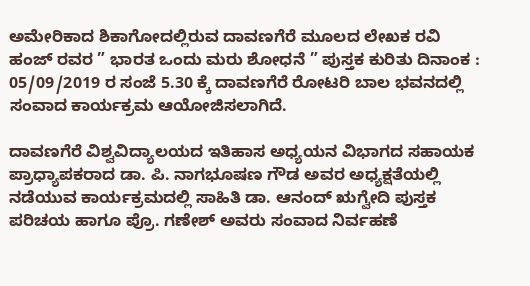ಅಮೇರಿಕಾದ ಶಿಕಾಗೋದಲ್ಲಿರುವ ದಾವಣಗೆರೆ ಮೂಲದ ಲೇಖಕ ರವಿ ಹಂಜ್ ರವರ ” ಭಾರತ ಒಂದು ಮರು ಶೋಧನೆ ” ಪುಸ್ತಕ ಕುರಿತು ದಿನಾಂಕ : 05/09/2019 ರ ಸಂಜೆ 5.30 ಕ್ಕೆ ದಾವಣಗೆರೆ ರೋಟರಿ ಬಾಲ ಭವನದಲ್ಲಿ ಸಂವಾದ ಕಾರ್ಯಕ್ರಮ ಆಯೋಜಿಸಲಾಗಿದೆ.

ದಾವಣಗೆರೆ ವಿಶ್ವವಿದ್ಯಾಲಯದ ಇತಿಹಾಸ ಅಧ್ಯಯನ ವಿಭಾಗದ ಸಹಾಯಕ ಪ್ರಾಧ್ಯಾಪಕರಾದ ಡಾ. ಪಿ. ನಾಗಭೂಷಣ ಗೌಡ ಅವರ ಅಧ್ಯಕ್ಷತೆಯಲ್ಲಿ ನಡೆಯುವ ಕಾರ್ಯಕ್ರಮದಲ್ಲಿ ಸಾಹಿತಿ ಡಾ. ಆನಂದ್ ಋಗ್ವೇದಿ ಪುಸ್ತಕ ಪರಿಚಯ ಹಾಗೂ ಪ್ರೊ. ಗಣೇಶ್ ಅವರು ಸಂವಾದ ನಿರ್ವಹಣೆ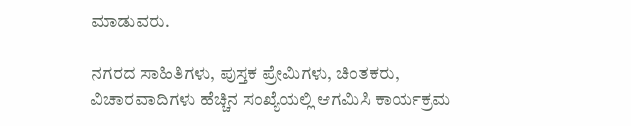ಮಾಡುವರು.

ನಗರದ ಸಾಹಿತಿಗಳು, ಪುಸ್ತಕ ಪ್ರೇಮಿಗಳು, ಚಿಂತಕರು, ವಿಚಾರವಾದಿಗಳು ಹೆಚ್ಚಿನ ಸಂಖ್ಯೆಯಲ್ಲಿ ಆಗಮಿಸಿ ಕಾರ್ಯಕ್ರಮ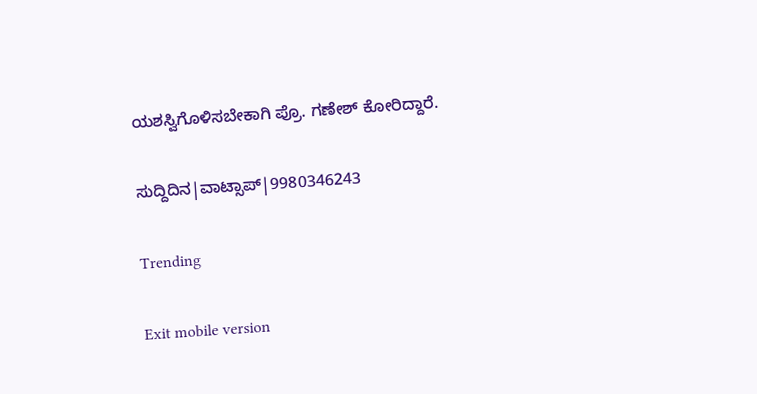ಯಶಸ್ವಿಗೊಳಿಸಬೇಕಾಗಿ ಪ್ರೊ. ಗಣೇಶ್ ಕೋರಿದ್ದಾರೆ.

ಸುದ್ದಿದಿನ|ವಾಟ್ಸಾಪ್|9980346243

Trending

Exit mobile version